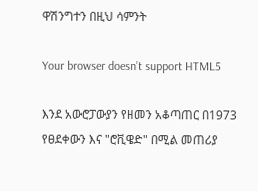ዋሽንግተን በዚህ ሳምንት

Your browser doesn’t support HTML5

እንደ አውሮፓውያን የዘመን አቆጣጠር በ1973 የፀደቀውን እና "ሮቪዌድ" በሚል መጠሪያ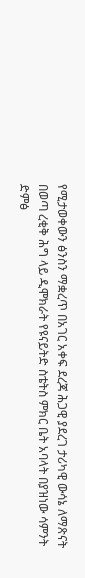የሚታወቀውን ፅንስን ማቋረጥ በአገር አቀፍ ደረጃ ሕጋዊ ያደረገ ታሪካዊ ውሳኔ ለማጽናት በወጣ ረቂቅ ሕግ ላይ ዲሞክራት የዩናይትድ ስቴትስ ምክር ቤት አባላት በያዝነው ሳምንት ድምፅ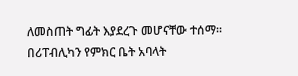ለመስጠት ግፊት እያደረጉ መሆናቸው ተሰማ። በሪፐብሊካን የምክር ቤት አባላት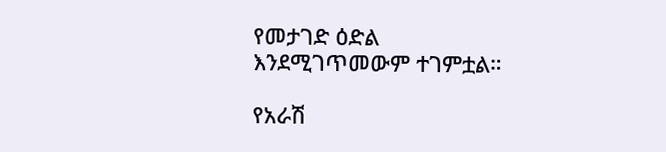የመታገድ ዕድል እንደሚገጥመውም ተገምቷል።

የአራሽ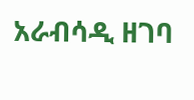አራብሳዲ ዘገባ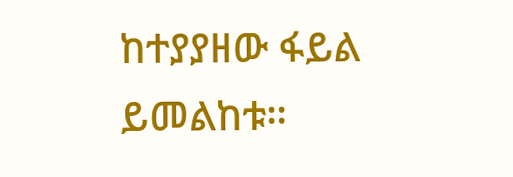ከተያያዘው ፋይል ይመልከቱ።